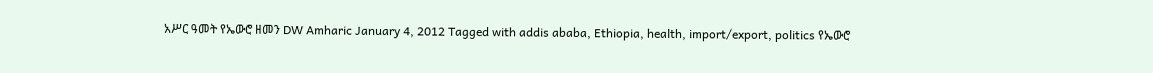አሥር ዓመት የኤውሮ ዘመን DW Amharic January 4, 2012 Tagged with addis ababa, Ethiopia, health, import/export, politics የኤውሮ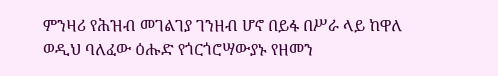ምንዛሪ የሕዝብ መገልገያ ገንዘብ ሆኖ በይፋ በሥራ ላይ ከዋለ ወዲህ ባለፈው ዕሑድ የጎርጎሮሣውያኑ የዘመን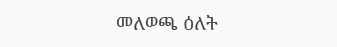መለወጫ ዕለት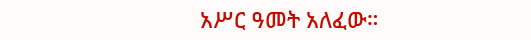አሥር ዓመት አለፈው።